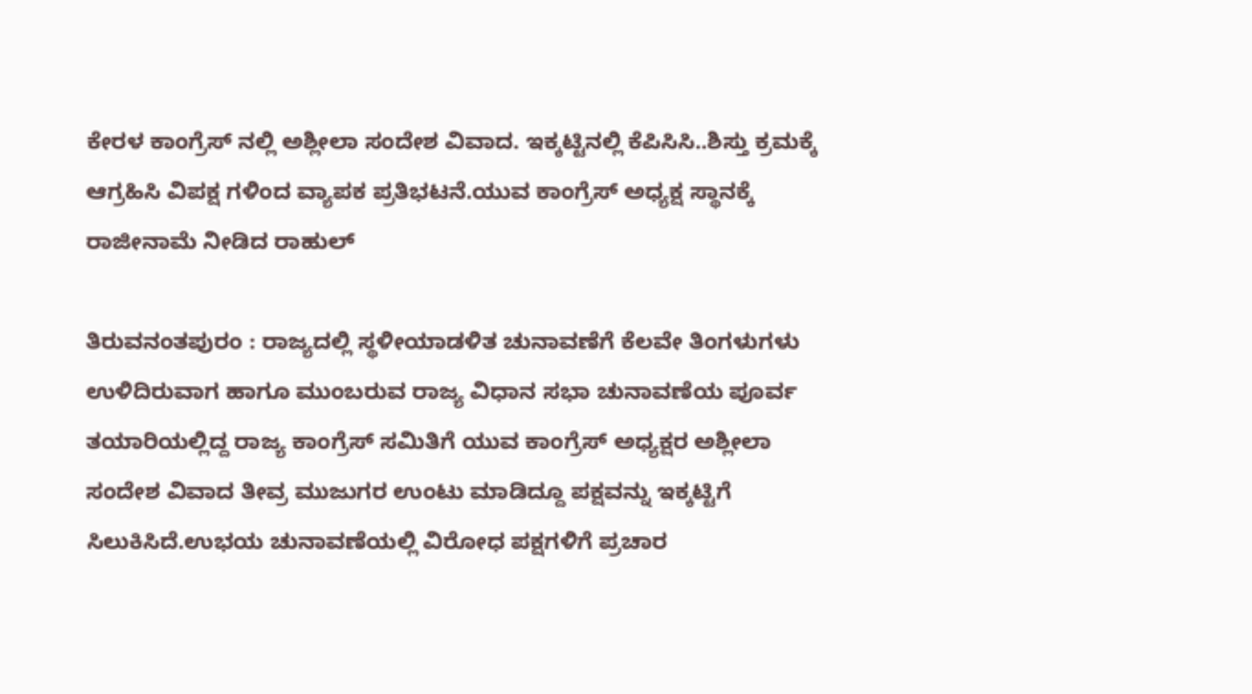ಕೇರಳ ಕಾಂಗ್ರೆಸ್ ನಲ್ಲಿ ಅಶ್ಲೀಲಾ ಸಂದೇಶ ವಿವಾದ. ಇಕ್ಕಟ್ಟಿನಲ್ಲಿ ಕೆಪಿಸಿಸಿ..ಶಿಸ್ತು ಕ್ರಮಕ್ಕೆ ಆಗ್ರಹಿಸಿ ವಿಪಕ್ಷ ಗಳಿಂದ ವ್ಯಾಪಕ ಪ್ರತಿಭಟನೆ.ಯುವ ಕಾಂಗ್ರೆಸ್ ಅಧ್ಯಕ್ಷ ಸ್ಥಾನಕ್ಕೆ ರಾಜೀನಾಮೆ ನೀಡಿದ ರಾಹುಲ್

ತಿರುವನಂತಪುರಂ : ರಾಜ್ಯದಲ್ಲಿ ಸ್ಥಳೀಯಾಡಳಿತ ಚುನಾವಣೆಗೆ ಕೆಲವೇ ತಿಂಗಳುಗಳು ಉಳಿದಿರುವಾಗ ಹಾಗೂ ಮುಂಬರುವ ರಾಜ್ಯ ವಿಧಾನ ಸಭಾ ಚುನಾವಣೆಯ ಪೂರ್ವ ತಯಾರಿಯಲ್ಲಿದ್ದ ರಾಜ್ಯ ಕಾಂಗ್ರೆಸ್ ಸಮಿತಿಗೆ ಯುವ ಕಾಂಗ್ರೆಸ್ ಅಧ್ಯಕ್ಷರ ಅಶ್ಲೀಲಾ ಸಂದೇಶ ವಿವಾದ ತೀವ್ರ ಮುಜುಗರ ಉಂಟು ಮಾಡಿದ್ದೂ ಪಕ್ಷವನ್ನು ಇಕ್ಕಟ್ಟಿಗೆ ಸಿಲುಕಿಸಿದೆ.ಉಭಯ ಚುನಾವಣೆಯಲ್ಲಿ ವಿರೋಧ ಪಕ್ಷಗಳಿಗೆ ಪ್ರಚಾರ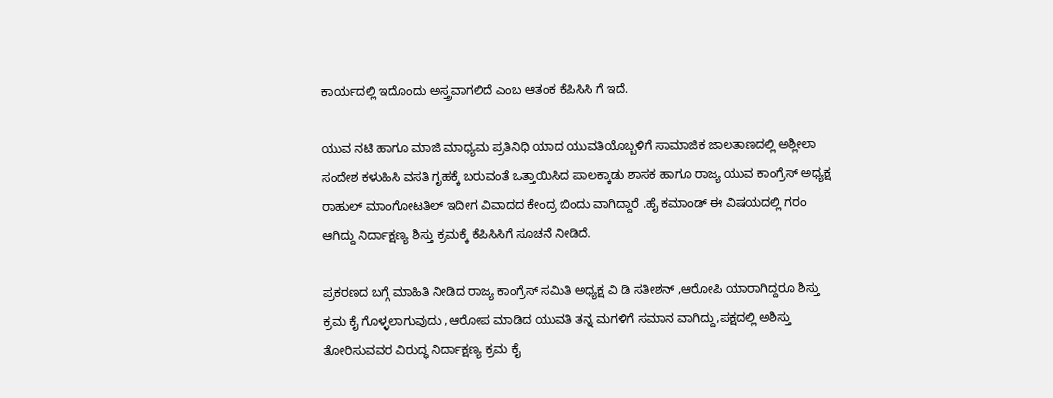ಕಾರ್ಯದಲ್ಲಿ ಇದೊಂದು ಅಸ್ತ್ರವಾಗಲಿದೆ ಎಂಬ ಆತಂಕ ಕೆಪಿಸಿಸಿ ಗೆ ಇದೆ.

ಯುವ ನಟಿ ಹಾಗೂ ಮಾಜಿ ಮಾಧ್ಯಮ ಪ್ರತಿನಿಧಿ ಯಾದ ಯುವತಿಯೊಬ್ಬಳಿಗೆ ಸಾಮಾಜಿಕ ಜಾಲತಾಣದಲ್ಲಿ ಅಶ್ಲೀಲಾ ಸಂದೇಶ ಕಳುಹಿಸಿ ವಸತಿ ಗೃಹಕ್ಕೆ ಬರುವಂತೆ ಒತ್ತಾಯಿಸಿದ ಪಾಲಕ್ಕಾಡು ಶಾಸಕ ಹಾಗೂ ರಾಜ್ಯ ಯುವ ಕಾಂಗ್ರೆಸ್ ಅಧ್ಯಕ್ಷ ರಾಹುಲ್ ಮಾಂಗೋಟತಿಲ್ ಇದೀಗ ವಿವಾದದ ಕೇಂದ್ರ ಬಿಂದು ವಾಗಿದ್ದಾರೆ .ಹೈ ಕಮಾಂಡ್ ಈ ವಿಷಯದಲ್ಲಿ ಗರಂ ಆಗಿದ್ದು ನಿರ್ದಾಕ್ಷಣ್ಯ ಶಿಸ್ತು ಕ್ರಮಕ್ಕೆ ಕೆಪಿಸಿಸಿಗೆ ಸೂಚನೆ ನೀಡಿದೆ.

ಪ್ರಕರಣದ ಬಗ್ಗೆ ಮಾಹಿತಿ ನೀಡಿದ ರಾಜ್ಯ ಕಾಂಗ್ರೆಸ್ ಸಮಿತಿ ಅಧ್ಯಕ್ಷ ವಿ ಡಿ ಸತೀಶನ್ ,ಆರೋಪಿ ಯಾರಾಗಿದ್ದರೂ ಶಿಸ್ತು ಕ್ರಮ ಕೈ ಗೊಳ್ಳಲಾಗುವುದು ,ಆರೋಪ ಮಾಡಿದ ಯುವತಿ ತನ್ನ ಮಗಳಿಗೆ ಸಮಾನ ವಾಗಿದ್ದು,ಪಕ್ಷದಲ್ಲಿ ಅಶಿಸ್ತು ತೋರಿಸುವವರ ವಿರುದ್ಧ ನಿರ್ದಾಕ್ಷಣ್ಯ ಕ್ರಮ ಕೈ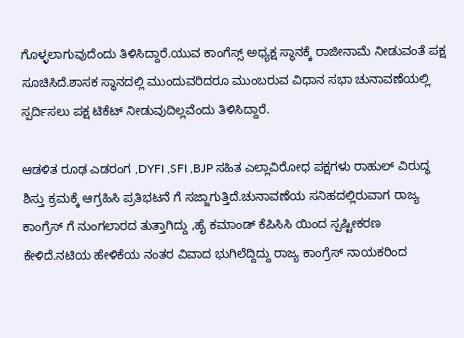ಗೊಳ್ಳಲಾಗುವುದೆಂದು ತಿಳಿಸಿದ್ದಾರೆ.ಯುವ ಕಾಂಗೆಸ್ಸ್ ಅಧ್ಯಕ್ಷ ಸ್ಥಾನಕ್ಕೆ ರಾಜೀನಾಮೆ ನೀಡುವಂತೆ ಪಕ್ಷ ಸೂಚಿಸಿದೆ.ಶಾಸಕ ಸ್ಥಾನದಲ್ಲಿ ಮುಂದುವರಿದರೂ ಮುಂಬರುವ ವಿಧಾನ ಸಭಾ ಚುನಾವಣೆಯಲ್ಲಿ ಸ್ಪರ್ದಿಸಲು ಪಕ್ಷ ಟಿಕೆಟ್ ನೀಡುವುದಿಲ್ಲವೆಂದು ತಿಳಿಸಿದ್ದಾರೆ.

ಆಡಳಿತ ರೂಢ ಎಡರಂಗ ,DYFI ,SFI ,BJP ಸಹಿತ ಎಲ್ಲಾವಿರೋಧ ಪಕ್ಷಗಳು ರಾಹುಲ್ ವಿರುದ್ಧ ಶಿಸ್ತು ಕ್ರಮಕ್ಕೆ ಆಗ್ರಹಿಸಿ ಪ್ರತಿಭಟನೆ ಗೆ ಸಜ್ಜಾಗುತ್ತಿದೆ.ಚುನಾವಣೆಯ ಸನಿಹದಲ್ಲಿರುವಾಗ ರಾಜ್ಯ ಕಾಂಗ್ರೆಸ್ ಗೆ ನುಂಗಲಾರದ ತುತ್ತಾಗಿದ್ದು ,ಹೈ ಕಮಾಂಡ್ ಕೆಪಿಸಿಸಿ ಯಿಂದ ಸ್ಪಷ್ಟೀಕರಣ ಕೇಳಿದೆ.ನಟಿಯ ಹೇಳಿಕೆಯ ನಂತರ ವಿವಾದ ಭುಗಿಲೆದ್ದಿದ್ದು ರಾಜ್ಯ ಕಾಂಗ್ರೆಸ್ ನಾಯಕರಿಂದ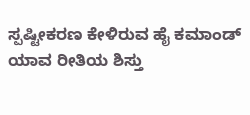ಸ್ಪಷ್ಟೀಕರಣ ಕೇಳಿರುವ ಹೈ ಕಮಾಂಡ್ ಯಾವ ರೀತಿಯ ಶಿಸ್ತು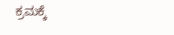ಕ್ರಮಕ್ಕೆ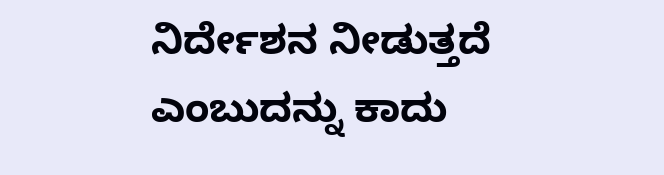ನಿರ್ದೇಶನ ನೀಡುತ್ತದೆ ಎಂಬುದನ್ನು ಕಾದು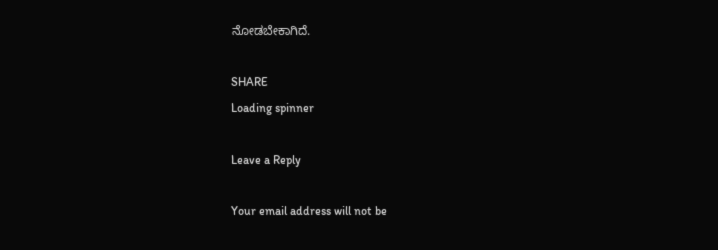ನೋಡಬೇಕಾಗಿದೆ.

SHARE
Loading spinner

Leave a Reply

Your email address will not be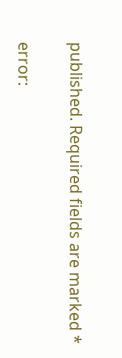published. Required fields are marked *

error: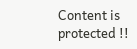Content is protected !!